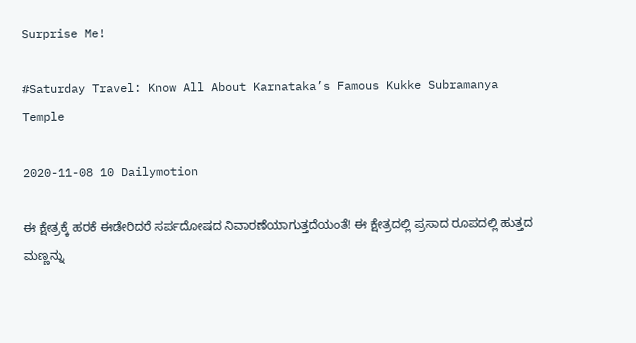Surprise Me!

#Saturday Travel: Know All About Karnataka’s Famous Kukke Subramanya Temple

2020-11-08 10 Dailymotion

ಈ ಕ್ಷೇತ್ರಕ್ಕೆ ಹರಕೆ ಈಡೇರಿದರೆ ಸರ್ಪದೋಷದ ನಿವಾರಣೆಯಾಗುತ್ತದೆಯಂತೆ! ಈ ಕ್ಷೇತ್ರದಲ್ಲಿ ಪ್ರಸಾದ ರೂಪದಲ್ಲಿ ಹುತ್ತದ ಮಣ್ಣನ್ನು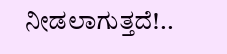ನೀಡಲಾಗುತ್ತದೆ!..